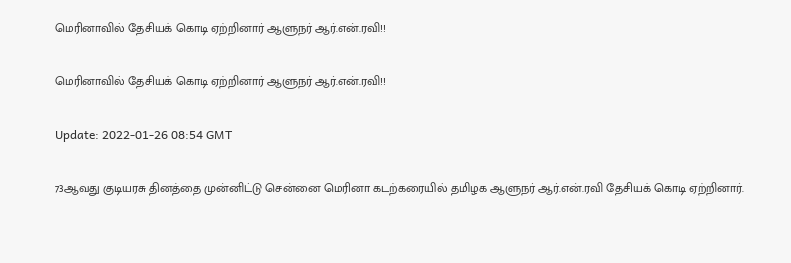மெரினாவில் தேசியக் கொடி ஏற்றினார் ஆளுநர் ஆர்.என்.ரவி!!

மெரினாவில் தேசியக் கொடி ஏற்றினார் ஆளுநர் ஆர்.என்.ரவி!!

Update: 2022-01-26 08:54 GMT

73ஆவது குடியரசு தினத்தை முன்னிட்டு சென்னை மெரினா கடற்கரையில் தமிழக ஆளுநர் ஆர்.என்.ரவி தேசியக் கொடி ஏற்றினார்.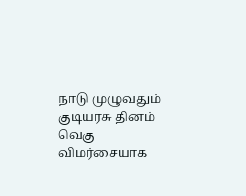நாடு முழுவதும் குடியரசு தினம் வெகு விமர்சையாக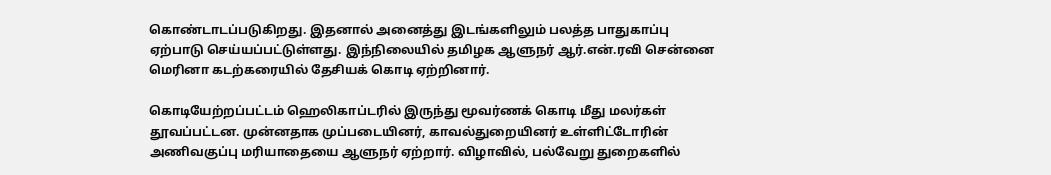கொண்டாடப்படுகிறது. இதனால் அனைத்து இடங்களிலும் பலத்த பாதுகாப்பு ஏற்பாடு செய்யப்பட்டுள்ளது. இந்நிலையில் தமிழக ஆளுநர் ஆர்.என்.ரவி சென்னை மெரினா கடற்கரையில் தேசியக் கொடி ஏற்றினார்.

கொடியேற்றப்பட்டம் ஹெலிகாப்டரில் இருந்து மூவர்ணக் கொடி மீது மலர்கள் தூவப்பட்டன. முன்னதாக முப்படையினர், காவல்துறையினர் உள்ளிட்டோரின் அணிவகுப்பு மரியாதையை ஆளுநர் ஏற்றார். விழாவில், பல்வேறு துறைகளில்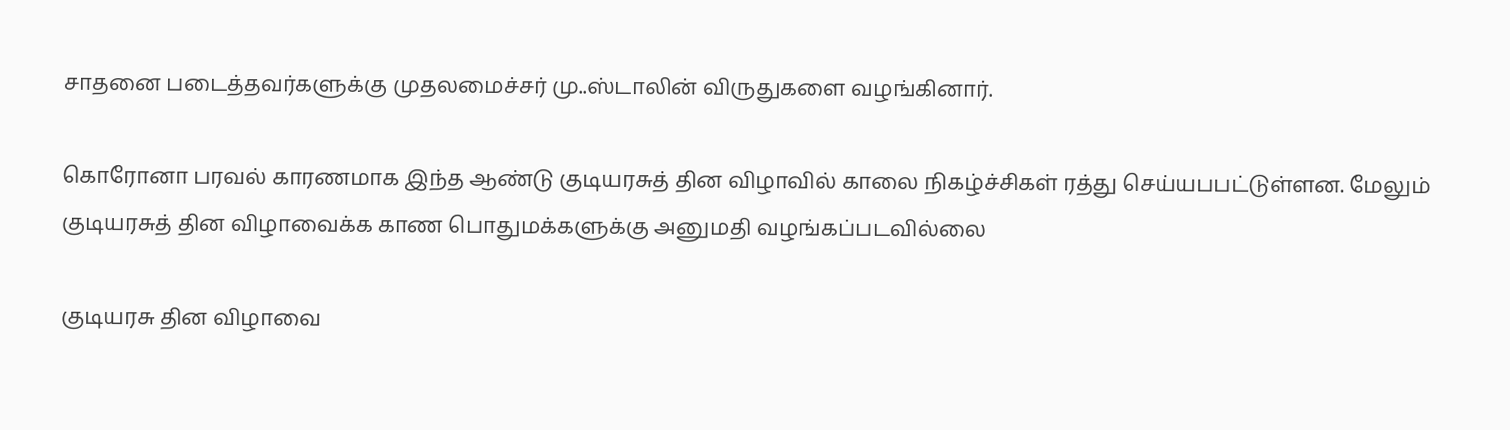சாதனை படைத்தவர்களுக்கு முதலமைச்சர் மு..ஸ்டாலின் விருதுகளை வழங்கினார்.

கொரோனா பரவல் காரணமாக இந்த ஆண்டு குடியரசுத் தின விழாவில் காலை நிகழ்ச்சிகள் ரத்து செய்யபபட்டுள்ளன. மேலும் குடியரசுத் தின விழாவைக்க காண பொதுமக்களுக்கு அனுமதி வழங்கப்படவில்லை

குடியரசு தின விழாவை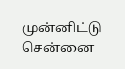முன்னிட்டு சென்னை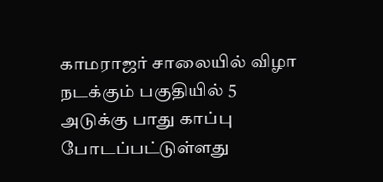காமராஜர் சாலையில் விழா நடக்கும் பகுதியில் 5 அடுக்கு பாது காப்பு போடப்பட்டுள்ளது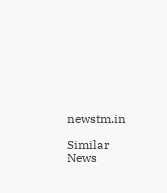newstm.in

Similar News